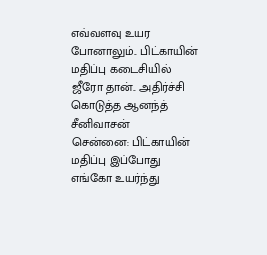எவ்வளவு உயர போனாலும்.. பிட்காயின் மதிப்பு கடைசியில் ஜீரோ தான்.. அதிர்ச்சி கொடுத்த ஆனந்த் சீனிவாசன்
சென்னை: பிட்காயின் மதிப்பு இப்போது எங்கோ உயர்ந்து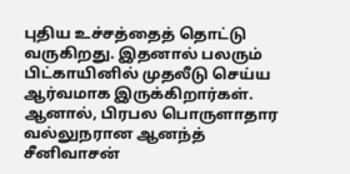புதிய உச்சத்தைத் தொட்டு வருகிறது. இதனால் பலரும் பிட்காயினில் முதலீடு செய்ய ஆர்வமாக இருக்கிறார்கள். ஆனால், பிரபல பொருளாதார வல்லுநரான ஆனந்த் சீனிவாசன்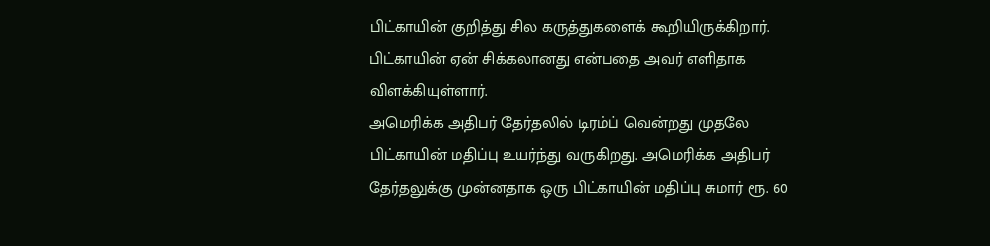பிட்காயின் குறித்து சில கருத்துகளைக் கூறியிருக்கிறார். பிட்காயின் ஏன் சிக்கலானது என்பதை அவர் எளிதாக விளக்கியுள்ளார்.
அமெரிக்க அதிபர் தேர்தலில் டிரம்ப் வென்றது முதலே பிட்காயின் மதிப்பு உயர்ந்து வருகிறது. அமெரிக்க அதிபர் தேர்தலுக்கு முன்னதாக ஒரு பிட்காயின் மதிப்பு சுமார் ரூ. 60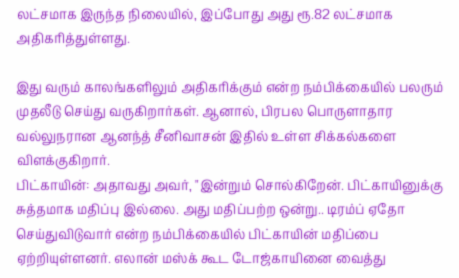லட்சமாக இருந்த நிலையில், இப்போது அது ரூ.82 லட்சமாக அதிகரித்துள்ளது.

இது வரும் காலங்களிலும் அதிகரிக்கும் என்ற நம்பிக்கையில் பலரும் முதலீடு செய்து வருகிறார்கள். ஆனால், பிரபல பொருளாதார வல்லுநரான ஆனந்த் சீனிவாசன் இதில் உள்ள சிக்கல்களை விளக்குகிறார்.
பிட்காயின்: அதாவது அவர், "இன்றும் சொல்கிறேன். பிட்காயினுக்கு சுத்தமாக மதிப்பு இல்லை. அது மதிப்பற்ற ஒன்று.. டிரம்ப் ஏதோ செய்துவிடுவார் என்ற நம்பிக்கையில் பிட்காயின் மதிப்பை ஏற்றியுள்ளனர். எலான் மஸ்க் கூட டோஜ்காயினை வைத்து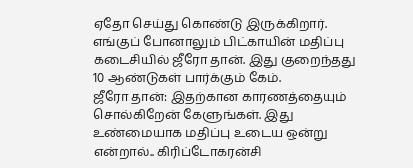ஏதோ செய்து கொண்டு இருக்கிறார். எங்குப் போனாலும் பிட்காயின் மதிப்பு கடைசியில் ஜீரோ தான். இது குறைந்தது 10 ஆண்டுகள் பார்க்கும் கேம்.
ஜீரோ தான்: இதற்கான காரணத்தையும் சொல்கிறேன் கேளுங்கள். இது உண்மையாக மதிப்பு உடைய ஒன்று என்றால்.. கிரிப்டோகரன்சி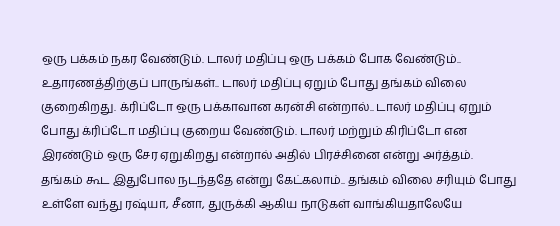ஒரு பக்கம் நகர வேண்டும். டாலர் மதிப்பு ஒரு பக்கம் போக வேண்டும்.. உதாரணத்திற்குப் பாருங்கள்.. டாலர் மதிப்பு ஏறும் போது தங்கம் விலை குறைகிறது. க்ரிப்டோ ஒரு பக்காவான கரன்சி என்றால்.. டாலர் மதிப்பு ஏறும் போது க்ரிப்டோ மதிப்பு குறைய வேண்டும். டாலர் மற்றும் கிரிப்டோ என இரண்டும் ஒரு சேர ஏறுகிறது என்றால் அதில் பிரச்சினை என்று அர்த்தம்.
தங்கம் கூட இதுபோல நடந்ததே என்று கேட்கலாம்.. தங்கம் விலை சரியும் போது உள்ளே வந்து ரஷ்யா, சீனா, துருக்கி ஆகிய நாடுகள் வாங்கியதாலேயே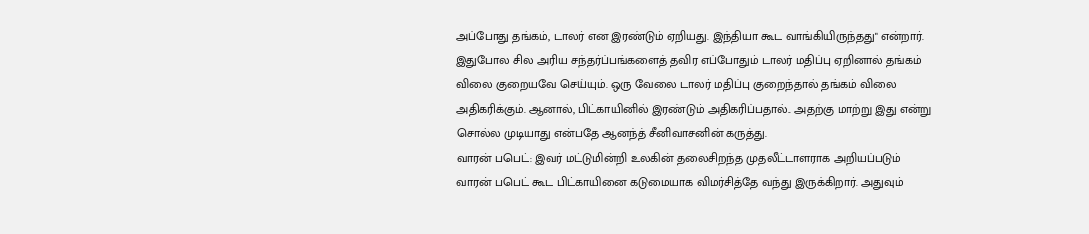அப்போது தங்கம், டாலர் என இரண்டும் ஏறியது. இந்தியா கூட வாங்கியிருந்தது" என்றார். இதுபோல சில அரிய சந்தர்ப்பங்களைத் தவிர எப்போதும் டாலர் மதிப்பு ஏறினால் தங்கம் விலை குறையவே செய்யும். ஒரு வேலை டாலர் மதிப்பு குறைந்தால் தங்கம் விலை அதிகரிக்கும். ஆனால், பிட்காயினில் இரண்டும் அதிகரிப்பதால்.. அதற்கு மாற்று இது என்று சொல்ல முடியாது என்பதே ஆனந்த் சீனிவாசனின் கருத்து.
வாரன் பபெட்: இவர் மட்டுமின்றி உலகின் தலைசிறந்த முதலீட்டாளராக அறியப்படும் வாரன் பபெட் கூட பிட்காயினை கடுமையாக விமர்சித்தே வந்து இருக்கிறார். அதுவும்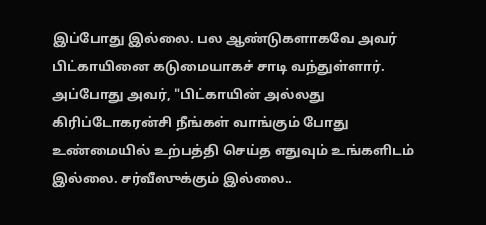இப்போது இல்லை. பல ஆண்டுகளாகவே அவர் பிட்காயினை கடுமையாகச் சாடி வந்துள்ளார். அப்போது அவர், "பிட்காயின் அல்லது கிரிப்டோகரன்சி நீங்கள் வாங்கும் போது உண்மையில் உற்பத்தி செய்த எதுவும் உங்களிடம் இல்லை. சர்வீஸுக்கும் இல்லை..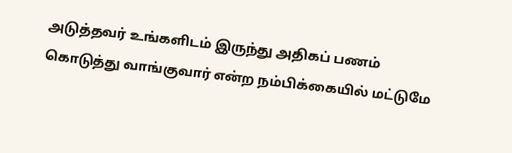அடுத்தவர் உங்களிடம் இருந்து அதிகப் பணம் கொடுத்து வாங்குவார் என்ற நம்பிக்கையில் மட்டுமே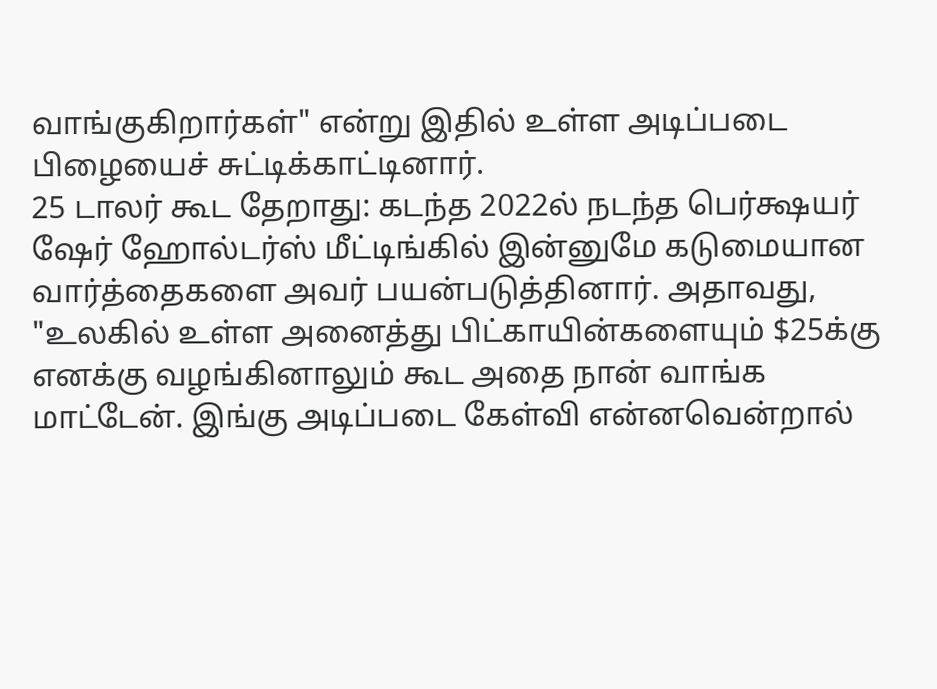வாங்குகிறார்கள்" என்று இதில் உள்ள அடிப்படை பிழையைச் சுட்டிக்காட்டினார்.
25 டாலர் கூட தேறாது: கடந்த 2022ல் நடந்த பெர்க்ஷயர் ஷேர் ஹோல்டர்ஸ் மீட்டிங்கில் இன்னுமே கடுமையான வார்த்தைகளை அவர் பயன்படுத்தினார். அதாவது, "உலகில் உள்ள அனைத்து பிட்காயின்களையும் $25க்கு எனக்கு வழங்கினாலும் கூட அதை நான் வாங்க மாட்டேன். இங்கு அடிப்படை கேள்வி என்னவென்றால்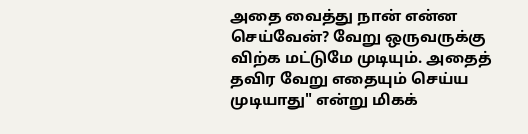அதை வைத்து நான் என்ன செய்வேன்? வேறு ஒருவருக்கு விற்க மட்டுமே முடியும். அதைத் தவிர வேறு எதையும் செய்ய முடியாது" என்று மிகக்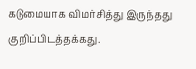கடுமையாக விமர்சித்து இருந்தது குறிப்பிடத்தக்கது.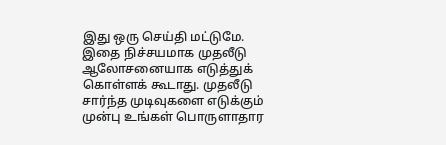இது ஒரு செய்தி மட்டுமே. இதை நிச்சயமாக முதலீடு ஆலோசனையாக எடுத்துக் கொள்ளக் கூடாது. முதலீடு சார்ந்த முடிவுகளை எடுக்கும் முன்பு உங்கள் பொருளாதார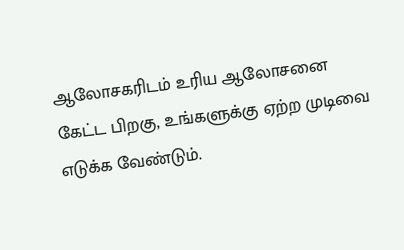ஆலோசகரிடம் உரிய ஆலோசனை கேட்ட பிறகு, உங்களுக்கு ஏற்ற முடிவை எடுக்க வேண்டும்.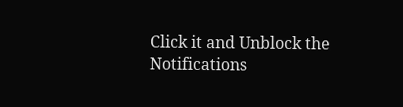Click it and Unblock the Notifications